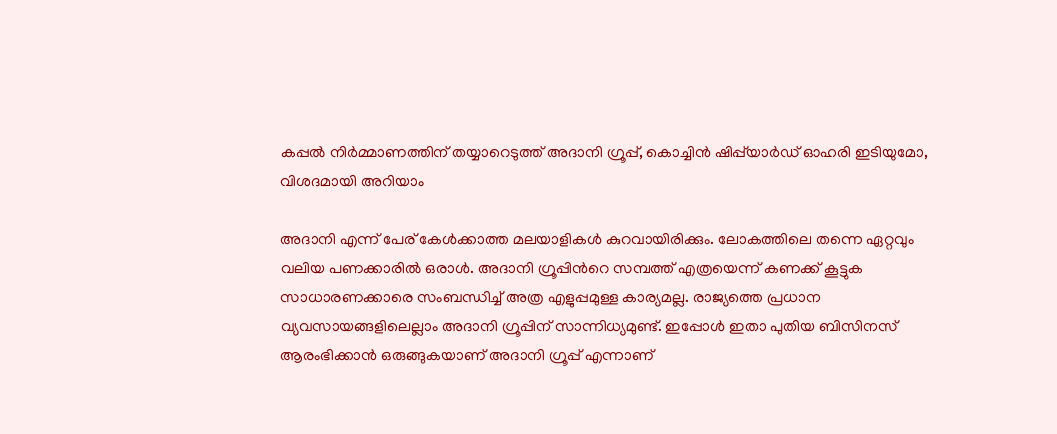കപ്പൽ നിർമ്മാണത്തിന് തയ്യാറെടുത്ത് അദാനി ഗ്രൂപ്പ്, കൊച്ചിന്‍ ഷിപ്പ്‌യാർഡ് ഓഹരി ഇടിയുമോ, വിശദമായി അറിയാം

അദാനി എന്ന് പേര് കേൾക്കാത്ത മലയാളികൾ കുറവായിരിക്കും. ലോകത്തിലെ തന്നെ ഏറ്റവും വലിയ പണക്കാരിൽ ഒരാൾ. അദാനി ഗ്രൂപ്പിന്‍റെ സമ്പത്ത് എത്രയെന്ന് കണക്ക് കൂട്ടുക സാധാരണക്കാരെ സംബന്ധിച്ച് അത്ര എളുപ്പമുള്ള കാര്യമല്ല. രാജ്യത്തെ പ്രധാന വ്യവസായങ്ങളിലെല്ലാം അദാനി ഗ്രൂപ്പിന് സാന്നിധ്യമുണ്ട്. ഇപ്പോൾ ഇതാ പുതിയ ബിസിനസ് ആരംഭിക്കാൻ ഒരുങ്ങുകയാണ് അദാനി ഗ്രൂപ്പ് എന്നാണ്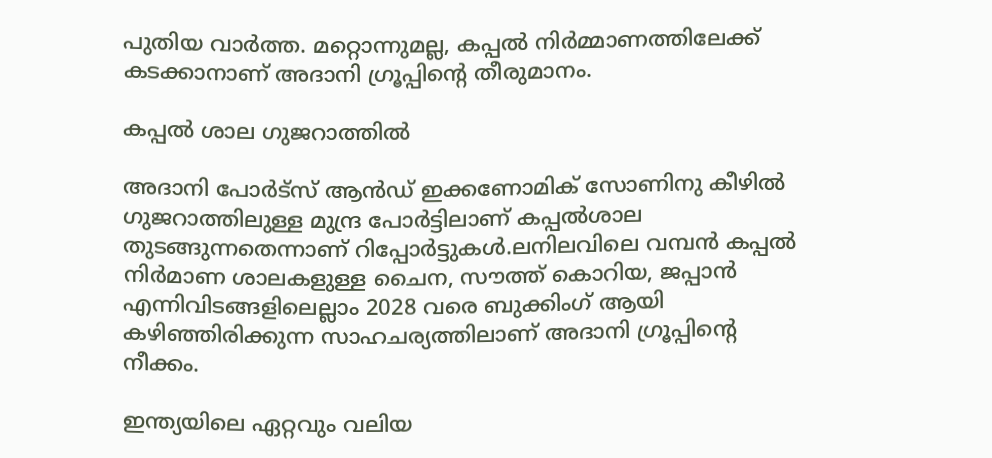പുതിയ വാർത്ത. മറ്റൊന്നുമല്ല, കപ്പൽ നിർമ്മാണത്തിലേക്ക് കടക്കാനാണ് അദാനി ഗ്രൂപ്പിന്‍റെ തീരുമാനം.

കപ്പൽ ശാല ഗുജറാത്തിൽ

അദാനി പോര്‍ട്‌സ് ആന്‍ഡ് ഇക്കണോമിക് സോണിനു കീഴില്‍ ഗുജറാത്തിലുള്ള മുന്ദ്ര പോര്‍ട്ടിലാണ് കപ്പല്‍ശാല തുടങ്ങുന്നതെന്നാണ് റിപ്പോര്‍ട്ടുകള്‍.ലനിലവിലെ വമ്പന്‍ കപ്പല്‍ നിര്‍മാണ ശാലകളുള്ള ചൈന, സൗത്ത് കൊറിയ, ജപ്പാന്‍ എന്നിവിടങ്ങളിലെല്ലാം 2028 വരെ ബുക്കിംഗ് ആയി കഴിഞ്ഞിരിക്കുന്ന സാഹചര്യത്തിലാണ് അദാനി ഗ്രൂപ്പിന്‍റെ നീക്കം.

ഇന്ത്യയിലെ ഏറ്റവും വലിയ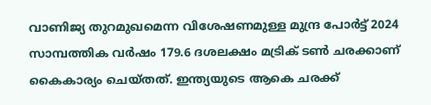വാണിജ്യ തുറമുഖമെന്ന വിശേഷണമുള്ള മുന്ദ്ര പോര്‍ട്ട് 2024 സാമ്പത്തിക വര്‍ഷം 179.6 ദശലക്ഷം മട്രിക് ടണ്‍ ചരക്കാണ് കൈകാര്യം ചെയ്തത്. ഇന്ത്യയുടെ ആകെ ചരക്ക്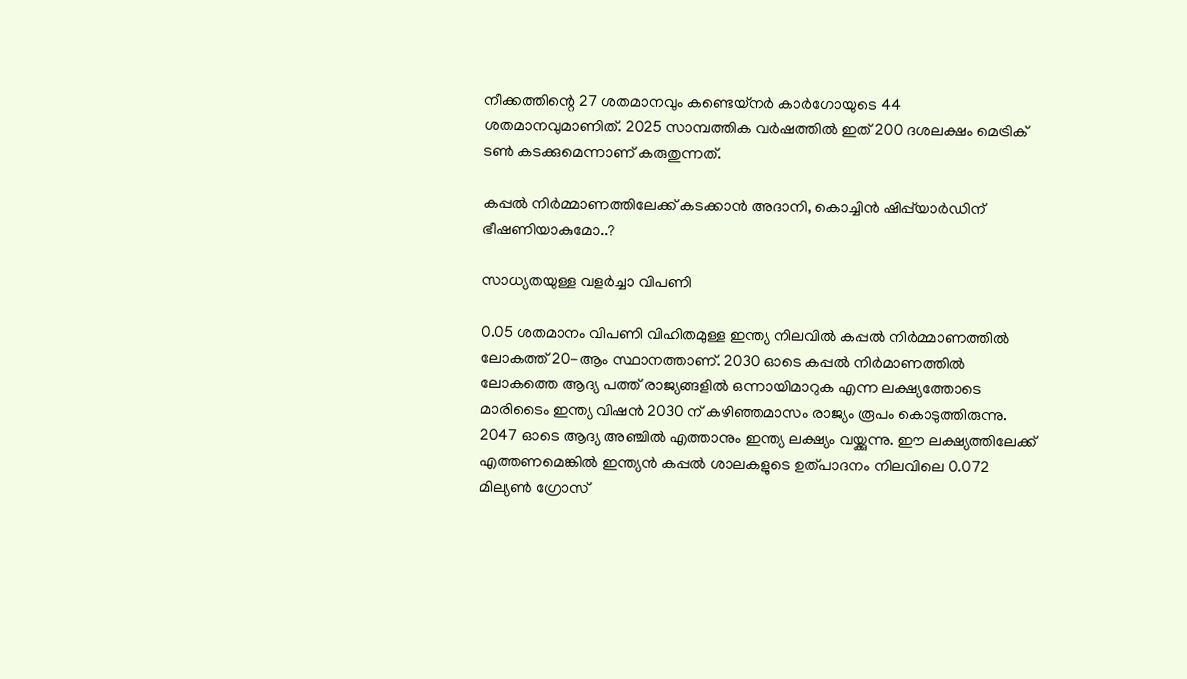നീക്കത്തിന്റെ 27 ശതമാനവും കണ്ടെയ്‌നര്‍ കാര്‍ഗോയുടെ 44 ശതമാനവുമാണിത്. 2025 സാമ്പത്തിക വര്‍ഷത്തില്‍ ഇത് 200 ദശലക്ഷം മെട്രിക് ടണ്‍ കടക്കുമെന്നാണ് കരുതുന്നത്.

കപ്പൽ നിർമ്മാണത്തിലേക്ക് കടക്കാൻ അദാനി, കൊച്ചിന്‍ ഷിപ്പ്‌യാര്‍ഡിന് ഭീഷണിയാകുമോ..?

സാധ്യതയുള്ള വളർച്ചാ വിപണി

0.05 ശതമാനം വിപണി വിഹിതമുള്ള ഇന്ത്യ നിലവിൽ കപ്പൽ നിർമ്മാണത്തിൽ ലോകത്ത് 20-ആം സ്ഥാനത്താണ്. 2030 ഓടെ കപ്പല്‍ നിര്‍മാണത്തില്‍ ലോകത്തെ ആദ്യ പത്ത് രാജ്യങ്ങളില്‍ ഒന്നായിമാറുക എന്ന ലക്ഷ്യത്തോടെ മാരിടൈം ഇന്ത്യ വിഷന്‍ 2030 ന് കഴിഞ്ഞമാസം രാജ്യം രൂപം കൊടുത്തിരുന്നു. 2047 ഓടെ ആദ്യ അഞ്ചില്‍ എത്താനും ഇന്ത്യ ലക്ഷ്യം വയ്ക്കുന്നു. ഈ ലക്ഷ്യത്തിലേക്ക് എത്തണമെങ്കില്‍ ഇന്ത്യന്‍ കപ്പല്‍ ശാലകളുടെ ഉത്പാദനം നിലവിലെ 0.072 മില്യണ്‍ ഗ്രോസ്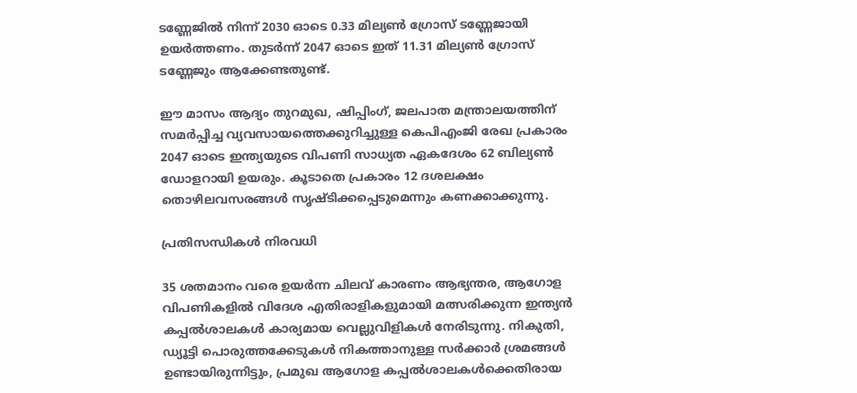ടണ്ണേജില്‍ നിന്ന് 2030 ഓടെ 0.33 മില്യണ്‍ ഗ്രോസ് ടണ്ണേജായി ഉയര്‍ത്തണം. തുടര്‍ന്ന് 2047 ഓടെ ഇത് 11.31 മില്യണ്‍ ഗ്രോസ് ടണ്ണേജും ആക്കേണ്ടതുണ്ട്.

ഈ മാസം ആദ്യം തുറമുഖ, ഷിപ്പിംഗ്, ജലപാത മന്ത്രാലയത്തിന് സമർപ്പിച്ച വ്യവസായത്തെക്കുറിച്ചുള്ള കെപിഎംജി രേഖ പ്രകാരം 2047 ഓടെ ഇന്ത്യയുടെ വിപണി സാധ്യത ഏകദേശം 62 ബില്യൺ ഡോളറായി ഉയരും. കൂടാതെ പ്രകാരം 12 ദശലക്ഷം തൊഴിലവസരങ്ങൾ സൃഷ്ടിക്കപ്പെടുമെന്നും കണക്കാക്കുന്നു.

പ്രതിസന്ധികൾ നിരവധി

35 ശതമാനം വരെ ഉയർന്ന ചിലവ് കാരണം ആഭ്യന്തര, ആഗോള വിപണികളിൽ വിദേശ എതിരാളികളുമായി മത്സരിക്കുന്ന ഇന്ത്യൻ കപ്പൽശാലകൾ കാര്യമായ വെല്ലുവിളികൾ നേരിടുന്നു. നികുതി, ഡ്യൂട്ടി പൊരുത്തക്കേടുകൾ നികത്താനുള്ള സർക്കാർ ശ്രമങ്ങൾ ഉണ്ടായിരുന്നിട്ടും, പ്രമുഖ ആഗോള കപ്പൽശാലകൾക്കെതിരായ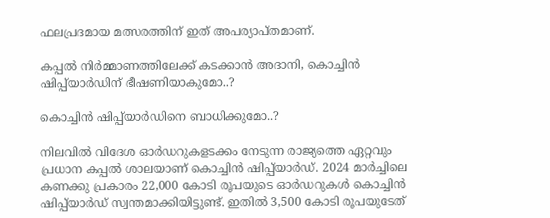ഫലപ്രദമായ മത്സരത്തിന് ഇത് അപര്യാപ്തമാണ്.

കപ്പൽ നിർമ്മാണത്തിലേക്ക് കടക്കാൻ അദാനി, കൊച്ചിന്‍ ഷിപ്പ്‌യാര്‍ഡിന് ഭീഷണിയാകുമോ..?

കൊച്ചിന്‍ ഷിപ്പ്‌യാര്‍ഡിനെ ബാധിക്കുമോ..?

നിലവില്‍ വിദേശ ഓര്‍ഡറുകളടക്കം നേടുന്ന രാജ്യത്തെ ഏറ്റവും പ്രധാന കപ്പല്‍ ശാലയാണ് കൊച്ചിന്‍ ഷിപ്പ്‌യാര്‍ഡ്. 2024 മാര്‍ച്ചിലെ കണക്കു പ്രകാരം 22,000 കോടി രൂപയുടെ ഓര്‍ഡറുകള്‍ കൊച്ചിന്‍ ഷിപ്പ്‌യാര്‍ഡ് സ്വന്തമാക്കിയിട്ടുണ്ട്. ഇതില്‍ 3,500 കോടി രൂപയുടേത്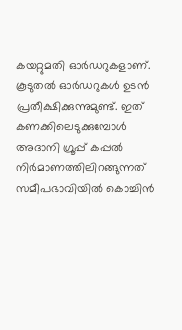കയറ്റുമതി ഓര്‍ഡറുകളാണ്. കൂടുതല്‍ ഓര്‍ഡറുകള്‍ ഉടന്‍ പ്രതീക്ഷിക്കുന്നുമുണ്ട്. ഇത് കണക്കിലെടുക്കുമ്പോള്‍ അദാനി ഗ്രൂപ്പ് കപ്പല്‍ നിര്‍മാണത്തിലിറങ്ങുന്നത് സമീപഭാവിയില്‍ കൊച്ചിന്‍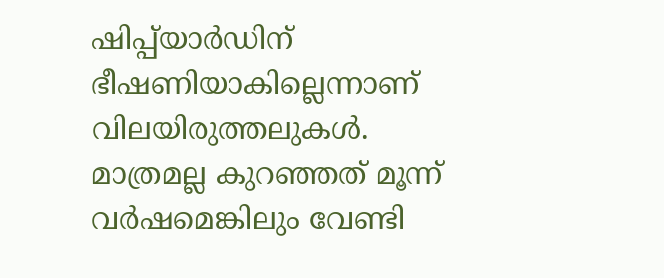ഷിപ്പ്‌യാര്‍ഡിന് ഭീഷണിയാകില്ലെന്നാണ് വിലയിരുത്തലുകള്‍. മാത്രമല്ല കുറഞ്ഞത് മൂന്ന് വര്‍ഷമെങ്കിലും വേണ്ടി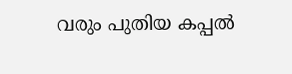വരും പുതിയ കപ്പല്‍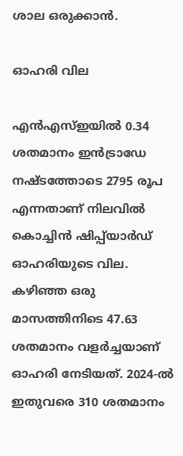ശാല ഒരുക്കാന്‍.

ഓഹരി വില

എൻഎസ്ഇയിൽ 0.34 ശതമാനം ഇൻട്രാഡേ നഷ്ടത്തോടെ 2795 രൂപ എന്നതാണ് നിലവിൽ കൊച്ചിന്‍ ഷിപ്പ്‌യാര്‍ഡ് ഓഹരിയുടെ വില. കഴിഞ്ഞ ഒരു മാസത്തിനിടെ 47.63 ശതമാനം വളർച്ചയാണ് ഓഹരി നേടിയത്. 2024-ൽ ഇതുവരെ 310 ശതമാനം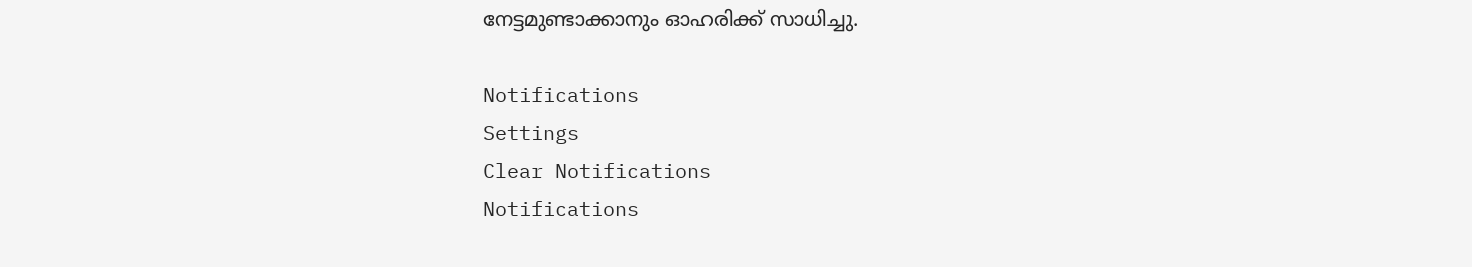നേട്ടമുണ്ടാക്കാനും ഓഹരിക്ക് സാധിച്ചു.

Notifications
Settings
Clear Notifications
Notifications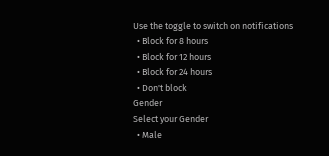Use the toggle to switch on notifications
  • Block for 8 hours
  • Block for 12 hours
  • Block for 24 hours
  • Don't block
Gender
Select your Gender
  • Male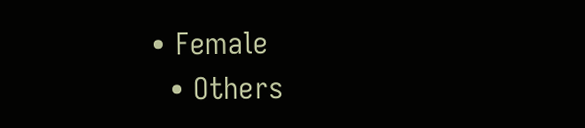• Female
  • Others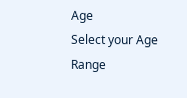Age
Select your Age Range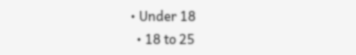• Under 18
  • 18 to 25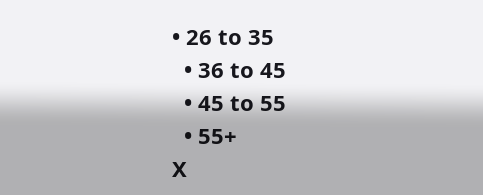• 26 to 35
  • 36 to 45
  • 45 to 55
  • 55+
X